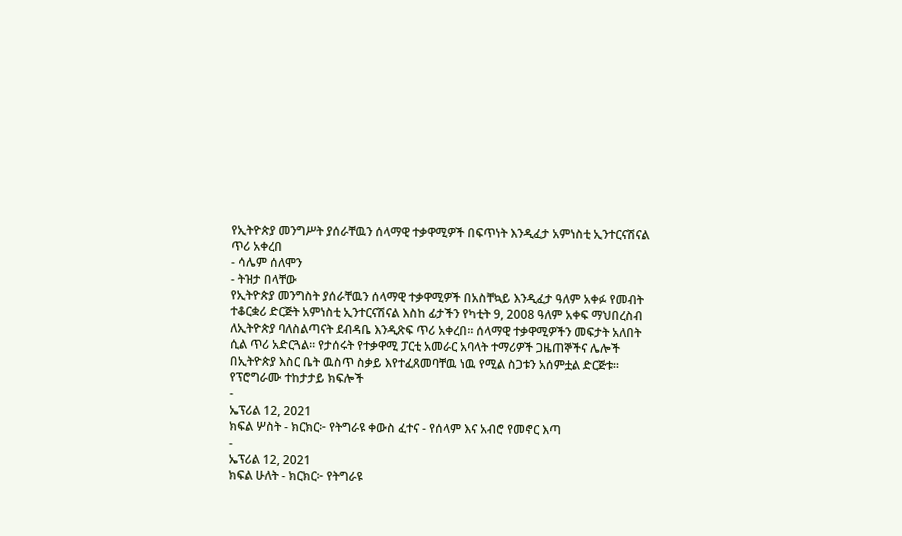የኢትዮጵያ መንግሥት ያሰራቸዉን ሰላማዊ ተቃዋሚዎች በፍጥነት እንዲፈታ አምነስቲ ኢንተርናሽናል ጥሪ አቀረበ
- ሳሌም ሰለሞን
- ትዝታ በላቸው
የኢትዮጵያ መንግስት ያሰራቸዉን ሰላማዊ ተቃዋሚዎች በአስቸኳይ እንዲፈታ ዓለም አቀፉ የመብት ተቆርቋሪ ድርጅት አምነስቲ ኢንተርናሽናል እስከ ፊታችን የካቲት 9, 2008 ዓለም አቀፍ ማህበረስብ ለኢትዮጵያ ባለስልጣናት ደብዳቤ እንዲጽፍ ጥሪ አቀረበ። ሰላማዊ ተቃዋሚዎችን መፍታት አለበት ሲል ጥሪ አድርጓል። የታሰሩት የተቃዋሚ ፓርቲ አመራር አባላት ተማሪዎች ጋዜጠኞችና ሌሎች በኢትዮጵያ እስር ቤት ዉስጥ ስቃይ እየተፈጸመባቸዉ ነዉ የሚል ስጋቱን አሰምቷል ድርጅቱ።
የፕሮግራሙ ተከታታይ ክፍሎች
-
ኤፕሪል 12, 2021
ክፍል ሦስት - ክርክር፦ የትግራዩ ቀውስ ፈተና - የሰላም እና አብሮ የመኖር እጣ
-
ኤፕሪል 12, 2021
ክፍል ሁለት - ክርክር፦ የትግራዩ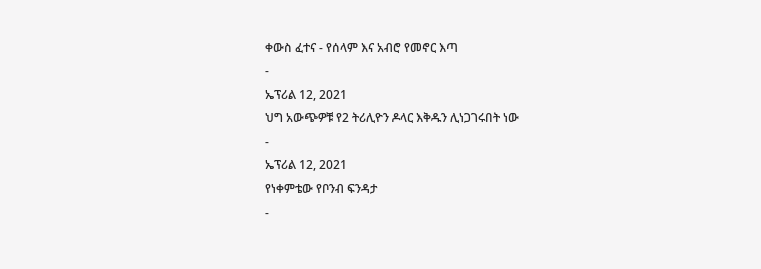ቀውስ ፈተና - የሰላም እና አብሮ የመኖር እጣ
-
ኤፕሪል 12, 2021
ህግ አውጭዎቹ የ2 ትሪሊዮን ዶላር እቅዱን ሊነጋገሩበት ነው
-
ኤፕሪል 12, 2021
የነቀምቴው የቦንብ ፍንዳታ
-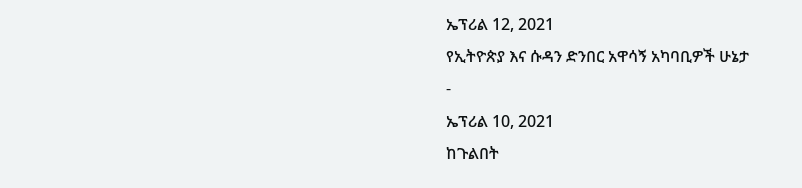ኤፕሪል 12, 2021
የኢትዮጵያ እና ሱዳን ድንበር አዋሳኝ አካባቢዎች ሁኔታ
-
ኤፕሪል 10, 2021
ከጉልበት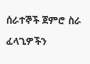ሰራተኞች ጀምሮ ስራ ፈላጊዎችን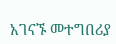አገናኙ መተግበሪያ